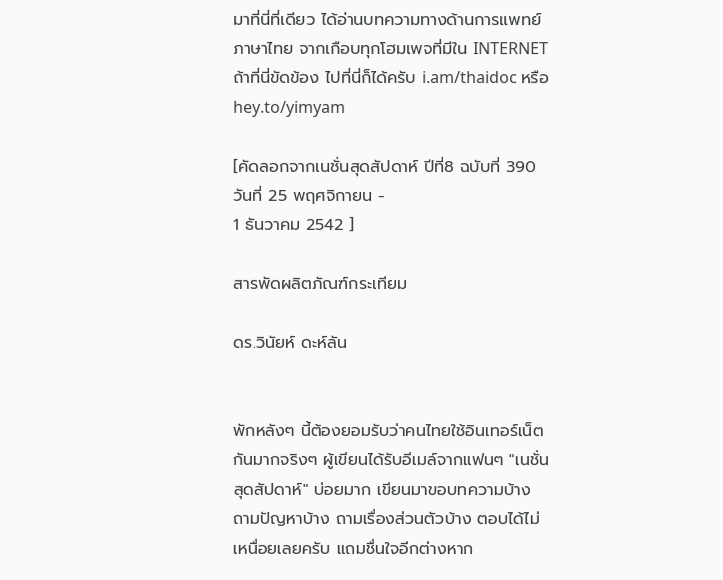มาที่นี่ที่เดียว ได้อ่านบทความทางด้านการแพทย์ ภาษาไทย จากเกือบทุกโฮมเพจที่มีใน INTERNET
ถ้าที่นี่ขัดข้อง ไปที่นี่ก็ได้ครับ i.am/thaidoc หรือ hey.to/yimyam

[คัดลอกจากเนชั่นสุดสัปดาห์ ปีที่8 ฉบับที่ 390 วันที่ 25 พฤศจิกายน -
1 ธันวาคม 2542 ]

สารพัดผลิตภัณฑ์กระเทียม

ดร.วินัยห์ ดะห์ลัน


พักหลังๆ นี้ต้องยอมรับว่าคนไทยใช้อินเทอร์เน็ตกันมากจริงๆ ผู้เขียนได้รับอีเมล์จากแฟนๆ "เนชั่น สุดสัปดาห์" บ่อยมาก เขียนมาขอบทความบ้าง ถามปัญหาบ้าง ถามเรื่องส่วนตัวบ้าง ตอบได้ไม่เหนื่อยเลยครับ แถมชื่นใจอีกต่างหาก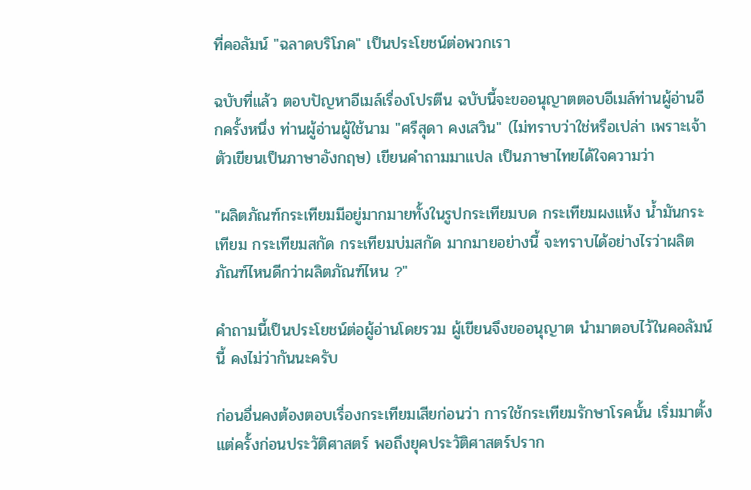ที่คอลัมน์ "ฉลาดบริโภค" เป็นประโยชน์ต่อพวกเรา

ฉบับที่แล้ว ตอบปัญหาอีเมล์เรื่องโปรตีน ฉบับนี้จะขออนุญาตตอบอีเมล์ท่านผู้อ่านอีกครั้งหนึ่ง ท่านผู้อ่านผู้ใช้นาม "ศรีสุดา คงเสวิน" (ไม่ทราบว่าใช่หรือเปล่า เพราะเจ้าตัวเขียนเป็นภาษาอังกฤษ) เขียนคำถามมาแปล เป็นภาษาไทยได้ใจความว่า

"ผลิตภัณฑ์กระเทียมมีอยู่มากมายทั้งในรูปกระเทียมบด กระเทียมผงแห้ง น้ำมันกระเทียม กระเทียมสกัด กระเทียมบ่มสกัด มากมายอย่างนี้ จะทราบได้อย่างไรว่าผลิตภัณฑ์ไหนดีกว่าผลิตภัณฑ์ไหน ?"

คำถามนี้เป็นประโยชน์ต่อผู้อ่านโดยรวม ผู้เขียนจึงขออนุญาต นำมาตอบไว้ในคอลัมน์นี้ คงไม่ว่ากันนะครับ

ก่อนอื่นคงต้องตอบเรื่องกระเทียมเสียก่อนว่า การใช้กระเทียมรักษาโรคนั้น เริ่มมาตั้งแต่ครั้งก่อนประวัติศาสตร์ พอถึงยุคประวัติศาสตร์ปราก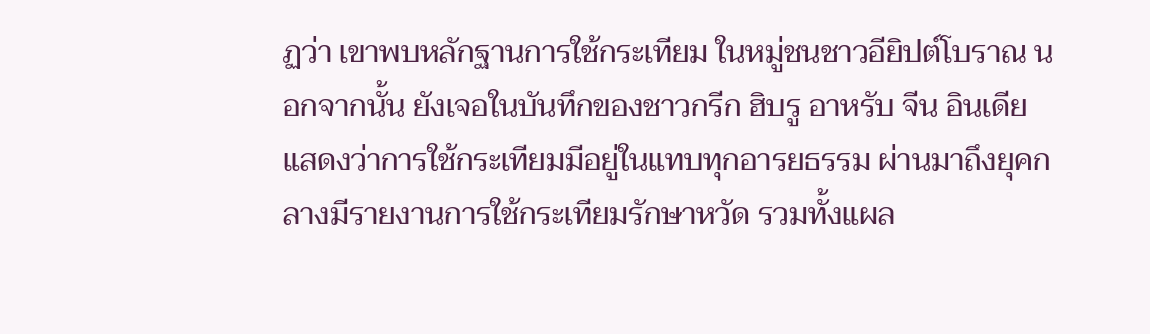ฏว่า เขาพบหลักฐานการใช้กระเทียม ในหมู่ชนชาวอียิปต์โบราณ นอกจากนั้น ยังเจอในบันทึกของชาวกรีก ฮิบรู อาหรับ จีน อินเดีย แสดงว่าการใช้กระเทียมมีอยู่ในแทบทุกอารยธรรม ผ่านมาถึงยุคกลางมีรายงานการใช้กระเทียมรักษาหวัด รวมทั้งแผล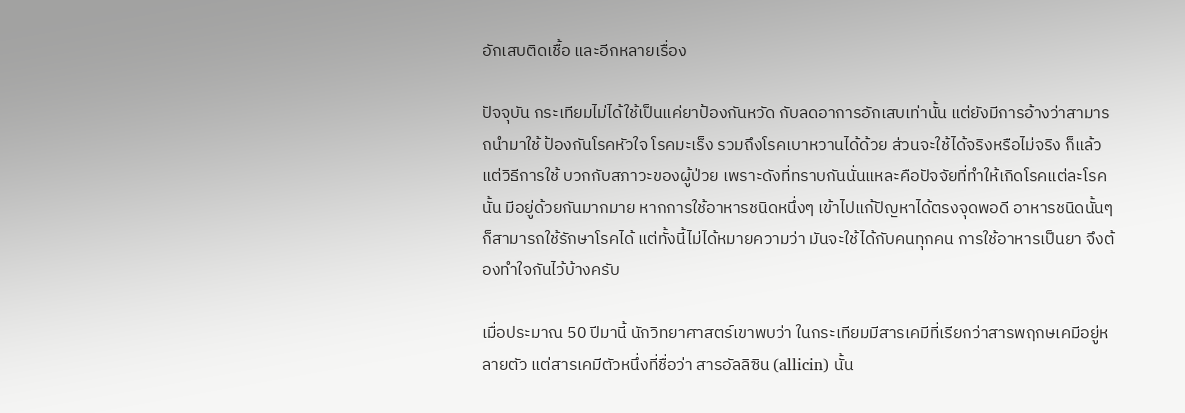อักเสบติดเชื้อ และอีกหลายเรื่อง

ปัจจุบัน กระเทียมไม่ได้ใช้เป็นแค่ยาป้องกันหวัด กับลดอาการอักเสบเท่านั้น แต่ยังมีการอ้างว่าสามารถนำมาใช้ ป้องกันโรคหัวใจ โรคมะเร็ง รวมถึงโรคเบาหวานได้ด้วย ส่วนจะใช้ได้จริงหรือไม่จริง ก็แล้วแต่วิธีการใช้ บวกกับสภาวะของผู้ป่วย เพราะดังที่ทราบกันนั่นแหละคือปัจจัยที่ทำให้เกิดโรคแต่ละโรคนั้น มีอยู่ด้วยกันมากมาย หากการใช้อาหารชนิดหนึ่งๆ เข้าไปแก้ปัญหาได้ตรงจุดพอดี อาหารชนิดนั้นๆ ก็สามารถใช้รักษาโรคได้ แต่ทั้งนี้ไม่ได้หมายความว่า มันจะใช้ได้กับคนทุกคน การใช้อาหารเป็นยา จึงต้องทำใจกันไว้บ้างครับ

เมื่อประมาณ 50 ปีมานี้ นักวิทยาศาสตร์เขาพบว่า ในกระเทียมมีสารเคมีที่เรียกว่าสารพฤกษเคมีอยู่หลายตัว แต่สารเคมีตัวหนึ่งที่ชื่อว่า สารอัลลิซิน (allicin) นั้น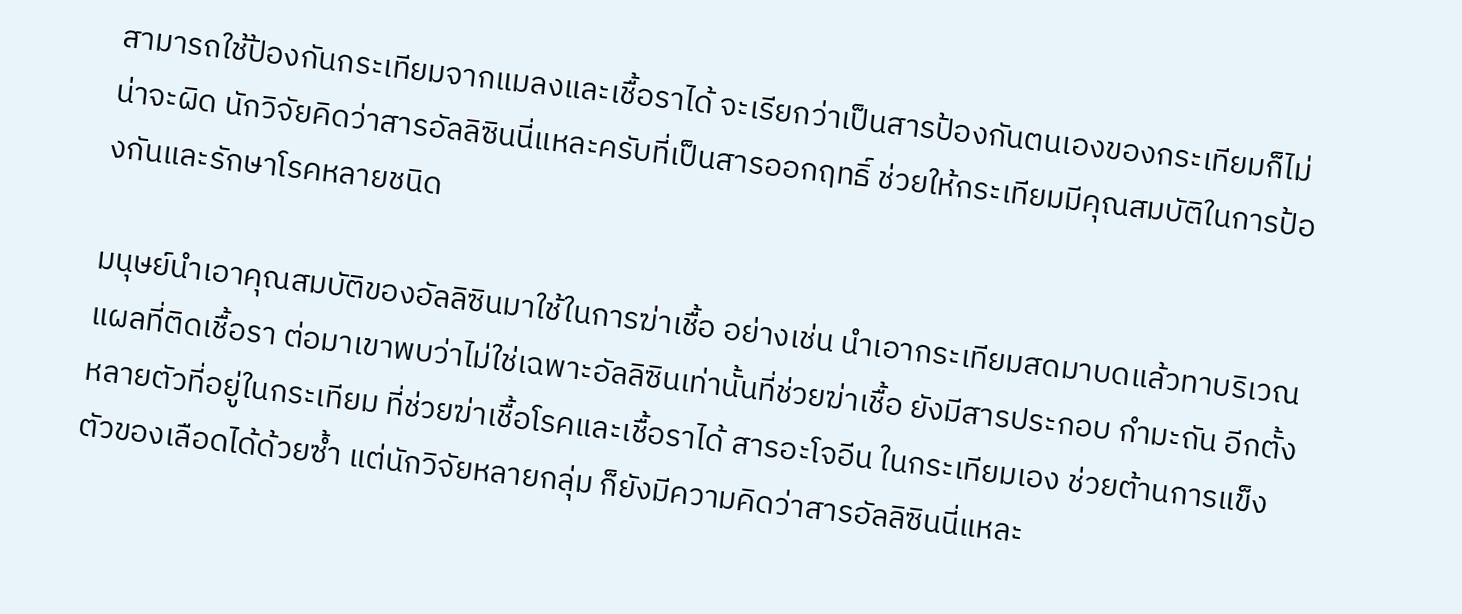สามารถใช้ป้องกันกระเทียมจากแมลงและเชื้อราได้ จะเรียกว่าเป็นสารป้องกันตนเองของกระเทียมก็ไม่น่าจะผิด นักวิจัยคิดว่าสารอัลลิซินนี่แหละครับที่เป็นสารออกฤทธิ์ ช่วยให้กระเทียมมีคุณสมบัติในการป้องกันและรักษาโรคหลายชนิด

มนุษย์นำเอาคุณสมบัติของอัลลิซินมาใช้ในการฆ่าเชื้อ อย่างเช่น นำเอากระเทียมสดมาบดแล้วทาบริเวณแผลที่ติดเชื้อรา ต่อมาเขาพบว่าไม่ใช่เฉพาะอัลลิซินเท่านั้นที่ช่วยฆ่าเชื้อ ยังมีสารประกอบ กำมะถัน อีกตั้งหลายตัวที่อยู่ในกระเทียม ที่ช่วยฆ่าเชื้อโรคและเชื้อราได้ สารอะโจอีน ในกระเทียมเอง ช่วยต้านการแข็งตัวของเลือดได้ด้วยซ้ำ แต่นักวิจัยหลายกลุ่ม ก็ยังมีความคิดว่าสารอัลลิซินนี่แหละ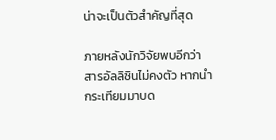น่าจะเป็นตัวสำคัญที่สุด

ภายหลังนักวิจัยพบอีกว่า สารอัลลิซินไม่คงตัว หากนำกระเทียมมาบด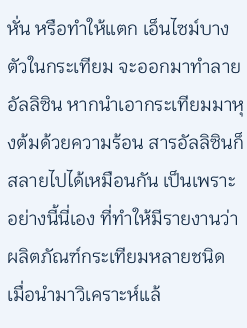หั่น หรือทำให้แตก เอ็นไซม์บางตัวในกระเทียม จะออกมาทำลายอัลลิซิน หากนำเอากระเทียมมาหุงต้มด้วยความร้อน สารอัลลิซินก็สลายไปได้เหมือนกัน เป็นเพราะอย่างนี้นี่เอง ที่ทำให้มีรายงานว่าผลิตภัณฑ์กระเทียมหลายชนิด เมื่อนำมาวิเคราะห์แล้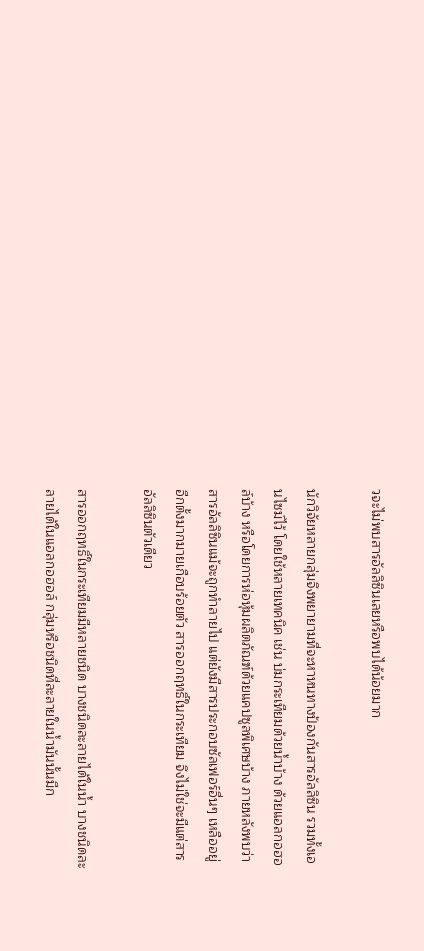วจะไม่พบสารอัลลิซินเลยหรือพบได้น้อยมาก

นักวิจัยหลายกลุ่มจึงพยายามที่จะหาหนทางป้องกันสารอัลลิซิน รวมทั้งเอนไซม์ไว้ โดยใช้หลายเทคนิค เช่น บ่มกระเทียมด้วยน้ำบ้าง ด้วยแอลกอฮอล์บ้าง หรือโดยการห่อหุ้มผลิตภัณฑ์ด้วยแคปซูลพิเศษบ้าง ภายหลังพบว่าสารอัลลิซินแม้จะถูกทำลายไป แต่ยังมีสารประกอบซัลเฟอร์อื่นๆ เหลืออยู่อีกตั้งมากมายเกือบร้อยตัว สารออกฤทธิ์ในกระเทียม จึงไม่ใช่จะมีแต่สารอัลลิซินตัวเดียว

สารออกฤทธิ์ในกระเทียมมีหลายชนิด บางชนิดละลายได้ในน้ำ บางชนิดละลายได้ในแอลกอฮอล์ กลุ่มหรือชนิดที่ละลายในน้ำมันนั้นมีก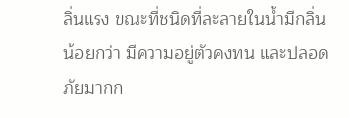ลิ่นแรง ขณะที่ชนิดที่ละลายในน้ำมีกลิ่นน้อยกว่า มีความอยู่ตัวคงทน และปลอดภัยมากก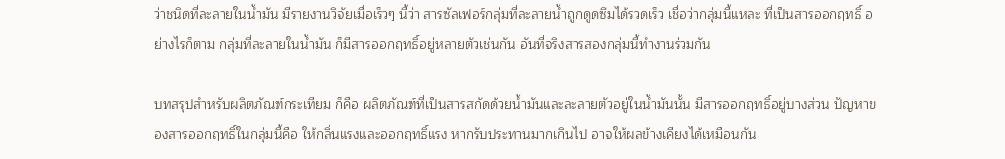ว่าชนิดที่ละลายในน้ำมัน มีรายงานวิจัยเมื่อเร็วๆ นี้ว่า สารซัลเฟอร์กลุ่มที่ละลายน้ำถูกดูดซึมได้รวดเร็ว เชื่อว่ากลุ่มนี้แหละ ที่เป็นสารออกฤทธิ์ อย่างไรก็ตาม กลุ่มที่ละลายในน้ำมัน ก็มีสารออกฤทธิ์อยู่หลายตัวเช่นกัน อันที่จริงสารสองกลุ่มนี้ทำงานร่วมกัน

บทสรุปสำหรับผลิตภัณฑ์กระเทียม ก็คือ ผลิตภัณฑ์ที่เป็นสารสกัดด้วยน้ำมันและละลายตัวอยู่ในน้ำมันนั้น มีสารออกฤทธิ์อยู่บางส่วน ปัญหาของสารออกฤทธิ์ในกลุ่มนี้คือ ให้กลิ่นแรงและออกฤทธิ์แรง หากรับประทานมากเกินไป อาจให้ผลข้างเคียงได้เหมือนกัน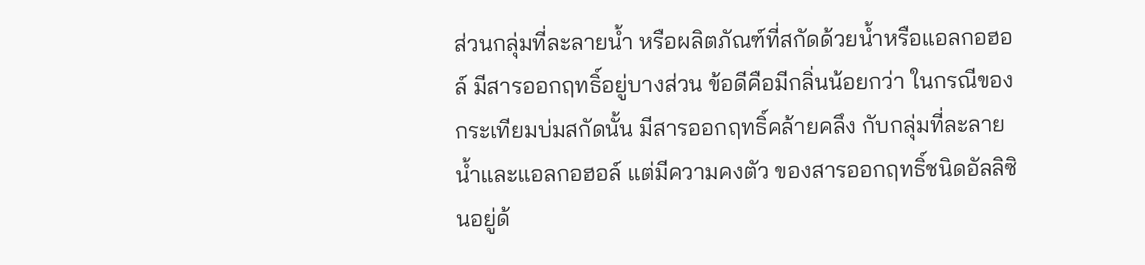ส่วนกลุ่มที่ละลายน้ำ หรือผลิตภัณฑ์ที่สกัดด้วยน้ำหรือแอลกอฮอล์ มีสารออกฤทธิ์อยู่บางส่วน ข้อดีคือมีกลิ่นน้อยกว่า ในกรณีของกระเทียมบ่มสกัดนั้น มีสารออกฤทธิ์คล้ายคลึง กับกลุ่มที่ละลายน้ำและแอลกอฮอล์ แต่มีความคงตัว ของสารออกฤทธิ์ชนิดอัลลิซินอยู่ด้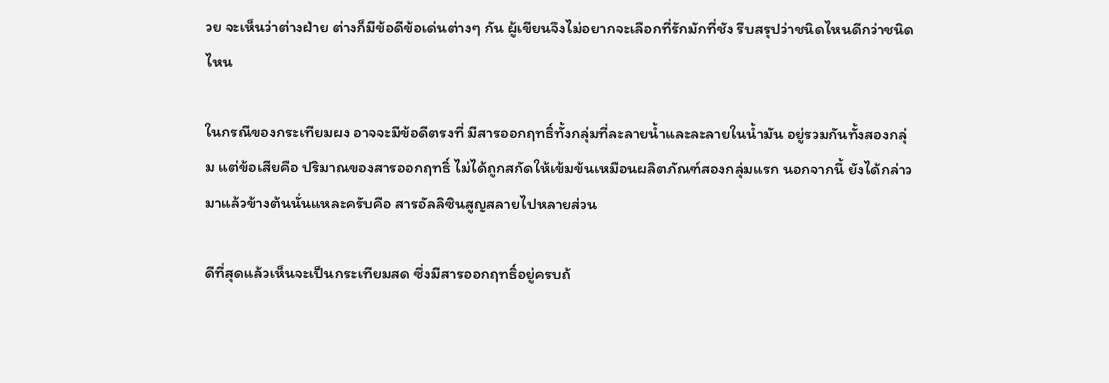วย จะเห็นว่าต่างฝ่าย ต่างก็มีข้อดีข้อเด่นต่างๆ กัน ผู้เขียนจึงไม่อยากจะเลือกที่รักมักที่ชัง รีบสรุปว่าชนิดไหนดีกว่าชนิดไหน

ในกรณีของกระเทียมผง อาจจะมีข้อดีตรงที่ มีสารออกฤทธิ์ทั้งกลุ่มที่ละลายน้ำและละลายในน้ำมัน อยู่รวมกันทั้งสองกลุ่ม แต่ข้อเสียคือ ปริมาณของสารออกฤทธิ์ ไม่ได้ถูกสกัดให้เข้มข้นเหมือนผลิตภัณฑ์สองกลุ่มแรก นอกจากนี้ ยังได้กล่าวมาแล้วข้างต้นนั่นแหละครับคือ สารอัลลิซินสูญสลายไปหลายส่วน

ดีที่สุดแล้วเห็นจะเป็นกระเทียมสด ซึ่งมีสารออกฤทธิ์อยู่ครบถ้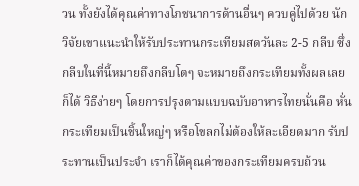วน ทั้งยังได้คุณค่าทางโภชนาการด้านอื่นๆ ควบคู่ไปด้วย นักวิจัยเขาแนะนำให้รับประทานกระเทียมสดวันละ 2-5 กลีบ ซึ่งกลีบในที่นี้หมายถึงกลีบโตๆ จะหมายถึงกระเทียมทั้งผลเลยก็ได้ วิธีง่ายๆ โดยการปรุงตามแบบฉบับอาหารไทยนั่นคือ หั่นกระเทียมเป็นชิ้นใหญ่ๆ หรือโขลกไม่ต้องให้ละเอียดมาก รับประทานเป็นประจำ เราก็ได้คุณค่าของกระเทียมครบถ้วน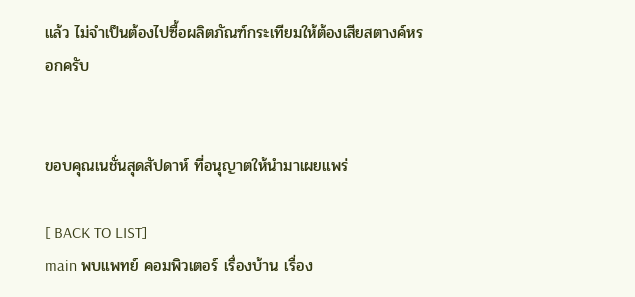แล้ว ไม่จำเป็นต้องไปซื้อผลิตภัณฑ์กระเทียมให้ต้องเสียสตางค์หรอกครับ


ขอบคุณเนชั่นสุดสัปดาห์ ที่อนุญาตให้นำมาเผยแพร่

[ BACK TO LIST]
main พบแพทย์ คอมพิวเตอร์ เรื่องบ้าน เรื่อง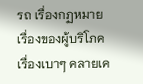รถ เรื่องกฏหมาย เรื่องของผู้บริโภค เรื่องเบาๆ คลายเค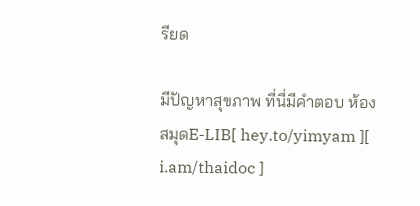รียด

มีปัญหาสุขภาพ ที่นี่มีคำตอบ ห้องสมุดE-LIB[ hey.to/yimyam ][ i.am/thaidoc ]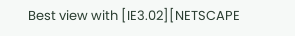Best view with [IE3.02][NETSCAPE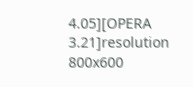4.05][OPERA 3.21]resolution 800x600